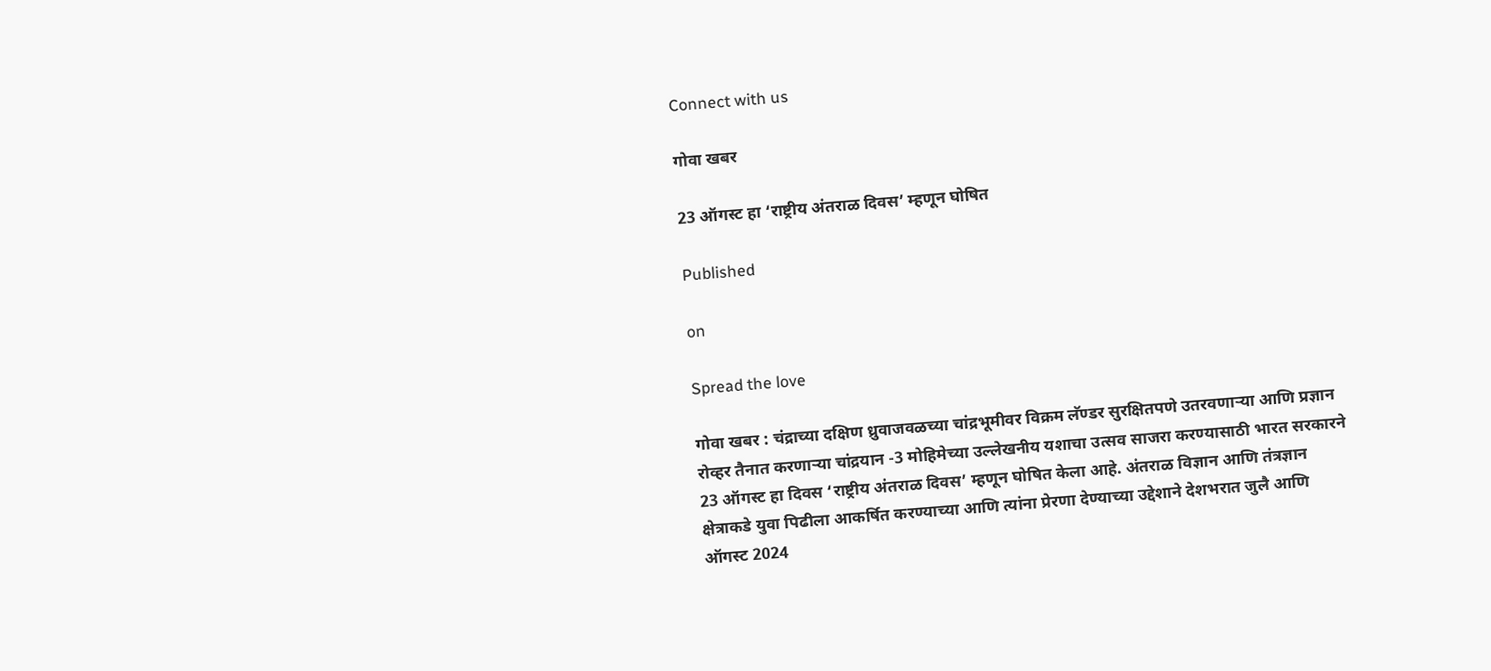Connect with us

गोवा खबर

23 ऑगस्ट हा ‘राष्ट्रीय अंतराळ दिवस’ म्हणून घोषित

Published

on

Spread the love

गोवा खबर : चंद्राच्या दक्षिण ध्रुवाजवळच्या चांद्रभूमीवर विक्रम लॅण्डर सुरक्षितपणे उतरवणाऱ्या आणि प्रज्ञान रोव्हर तैनात करणाऱ्या चांद्रयान -3 मोहिमेच्या उल्लेखनीय यशाचा उत्सव साजरा करण्यासाठी भारत सरकारने 23 ऑगस्ट हा दिवस ‘राष्ट्रीय अंतराळ दिवस’ म्हणून घोषित केला आहे. अंतराळ विज्ञान आणि तंत्रज्ञान क्षेत्राकडे युवा पिढीला आकर्षित करण्याच्या आणि त्यांना प्रेरणा देण्याच्या उद्देशाने देशभरात जुलै आणि ऑगस्ट 2024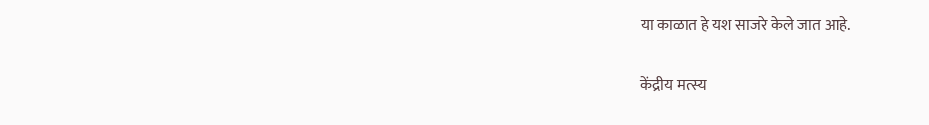या काळात हे यश साजरे केले जात आहे.

केंद्रीय मत्स्य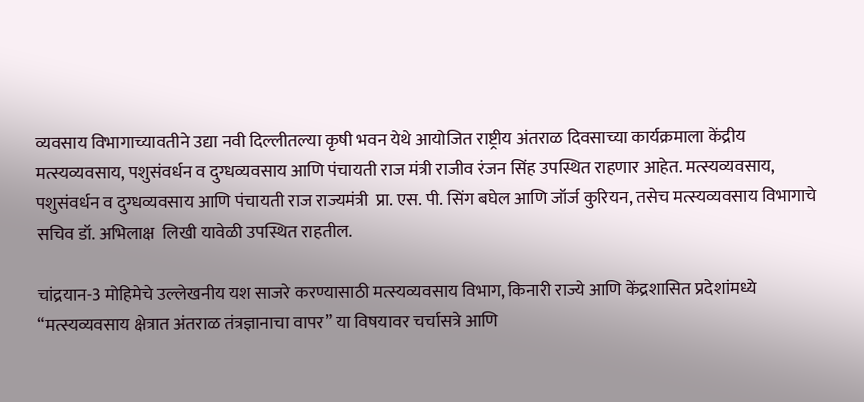व्यवसाय विभागाच्यावतीने उद्या नवी दिल्लीतल्या कृषी भवन येथे आयोजित राष्ट्रीय अंतराळ दिवसाच्या कार्यक्रमाला केंद्रीय मत्स्यव्यवसाय, पशुसंवर्धन व दुग्धव्यवसाय आणि पंचायती राज मंत्री राजीव रंजन सिंह उपस्थित राहणार आहेत. मत्स्यव्यवसाय, पशुसंवर्धन व दुग्धव्यवसाय आणि पंचायती राज राज्यमंत्री  प्रा. एस. पी. सिंग बघेल आणि जॉर्ज कुरियन, तसेच मत्स्यव्यवसाय विभागाचे सचिव डॉ. अभिलाक्ष  लिखी यावेळी उपस्थित राहतील.

चांद्रयान-3 मोहिमेचे उल्लेखनीय यश साजरे करण्यासाठी मत्स्यव्यवसाय विभाग, किनारी राज्ये आणि केंद्रशासित प्रदेशांमध्ये “मत्स्यव्यवसाय क्षेत्रात अंतराळ तंत्रज्ञानाचा वापर” या विषयावर चर्चासत्रे आणि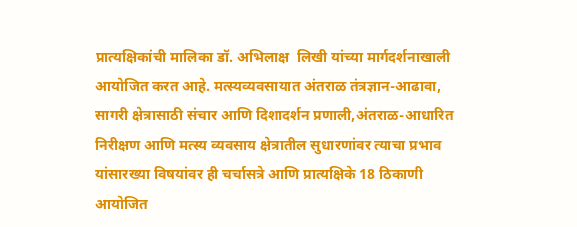प्रात्यक्षिकांची मालिका डॉ. अभिलाक्ष  लिखी यांच्या मार्गदर्शनाखाली आयोजित करत आहे. मत्स्यव्यवसायात अंतराळ तंत्रज्ञान-आढावा, सागरी क्षेत्रासाठी संचार आणि दिशादर्शन प्रणाली,अंतराळ-आधारित निरीक्षण आणि मत्स्य व्यवसाय क्षेत्रातील सुधारणांवर त्याचा प्रभाव यांसारख्या विषयांवर ही चर्चासत्रे आणि प्रात्यक्षिके 18 ठिकाणी आयोजित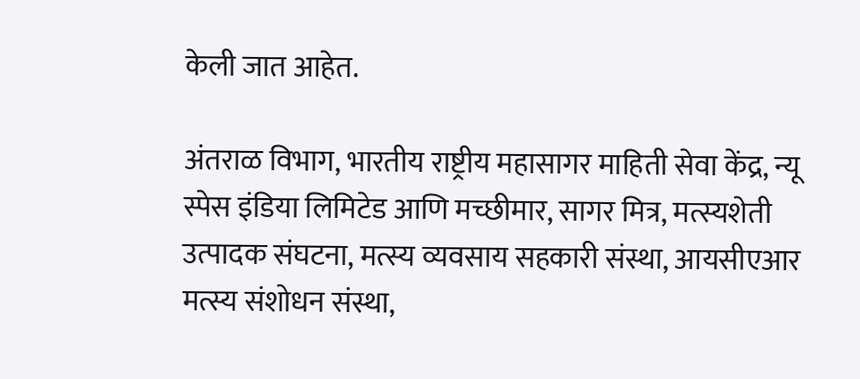केली जात आहेत.

अंतराळ विभाग, भारतीय राष्ट्रीय महासागर माहिती सेवा केंद्र, न्यू स्पेस इंडिया लिमिटेड आणि मच्छीमार, सागर मित्र, मत्स्यशेती उत्पादक संघटना, मत्स्य व्यवसाय सहकारी संस्था, आयसीएआर मत्स्य संशोधन संस्था,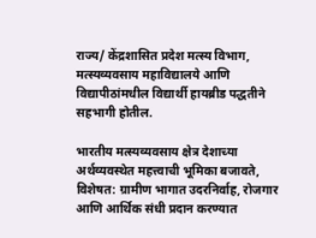राज्य/ केंद्रशासित प्रदेश मत्स्य विभाग, मत्स्यव्यवसाय महाविद्यालये आणि विद्यापीठांमधील विद्यार्थी हायब्रीड पद्धतीने सहभागी होतील.

भारतीय मत्स्यव्यवसाय क्षेत्र देशाच्या अर्थव्यवस्थेत महत्त्वाची भूमिका बजावते, विशेषत: ग्रामीण भागात उदरनिर्वाह, रोजगार आणि आर्थिक संधी प्रदान करण्यात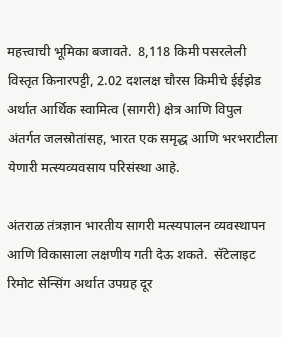महत्त्वाची भूमिका बजावते.  8,118 किमी पसरलेली  विस्तृत किनारपट्टी, 2.02 दशलक्ष चौरस किमीचे ईईझेड अर्थात आर्थिक स्वामित्व (सागरी) क्षेत्र आणि विपुल अंतर्गत जलस्रोतांसह, भारत एक समृद्ध आणि भरभराटीला येणारी मत्स्यव्यवसाय परिसंस्था आहे.

अंतराळ तंत्रज्ञान भारतीय सागरी मत्स्यपालन व्यवस्थापन आणि विकासाला लक्षणीय गती देऊ शकते.  सॅटेलाइट रिमोट सेन्सिंग अर्थात उपग्रह दूर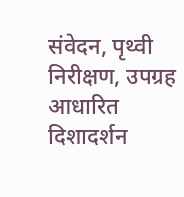संवेदन, पृथ्वी निरीक्षण, उपग्रह आधारित दिशादर्शन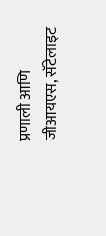प्रणाली आणि जीआयएस, सॅटेलाइट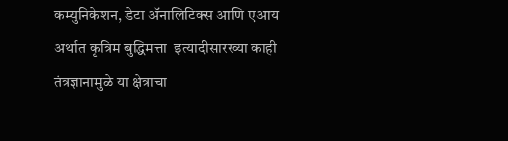कम्युनिकेशन, डेटा ॲनालिटिक्स आणि एआय अर्थात कृत्रिम बुद्धिमत्ता  इत्यादीसारख्या काही तंत्रज्ञानामुळे या क्षेत्राचा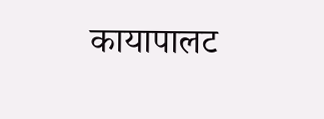कायापालट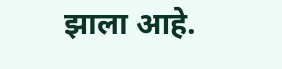झाला आहे.